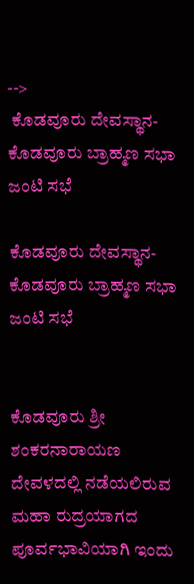-->
 ಕೊಡವೂರು ದೇವಸ್ಥಾನ- ಕೊಡವೂರು ಬ್ರಾಹ್ಮಣ ಸಭಾ ಜಂಟಿ ಸಭೆ

ಕೊಡವೂರು ದೇವಸ್ಥಾನ- ಕೊಡವೂರು ಬ್ರಾಹ್ಮಣ ಸಭಾ ಜಂಟಿ ಸಭೆ


ಕೊಡವೂರು ಶ್ರೀ ಶಂಕರನಾರಾಯಣ ದೇವಳದಲ್ಲಿ ನಡೆಯಲಿರುವ ಮಹಾ ರುದ್ರಯಾಗದ ಪೂರ್ವಭಾವಿಯಾಗಿ ಇಂದು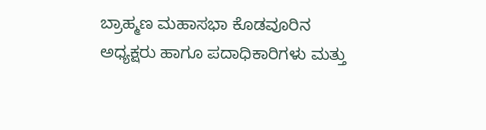ಬ್ರಾಹ್ಮಣ ಮಹಾಸಭಾ ಕೊಡವೂರಿನ ಅಧ್ಯಕ್ಷರು ಹಾಗೂ ಪದಾಧಿಕಾರಿಗಳು ಮತ್ತು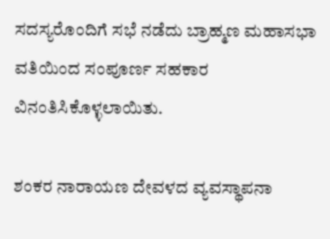ಸದಸ್ಯರೊಂದಿಗೆ ಸಭೆ ನಡೆದು ಬ್ರಾಹ್ಮಣ ಮಹಾಸಭಾ ವತಿಯಿಂದ ಸಂಪೂರ್ಣ ಸಹಕಾರ ವಿನಂತಿಸಿಕೊಳ್ಳಲಾಯಿತು.

ಶಂಕರ ನಾರಾಯಣ ದೇವಳದ ವ್ಯವಸ್ಥಾಪನಾ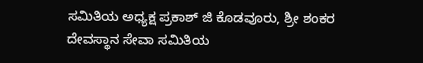ಸಮಿತಿಯ ಅಧ್ಯಕ್ಷ ಪ್ರಕಾಶ್ ಜಿ ಕೊಡವೂರು, ಶ್ರೀ ಶಂಕರ ದೇವಸ್ಥಾನ ಸೇವಾ ಸಮಿತಿಯ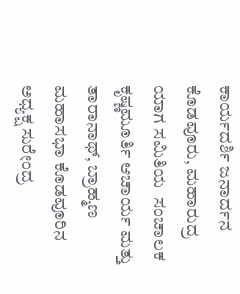ಕಾರ್ಯದರ್ಶಿ ಜನಾರ್ದನ ಕೊಡವೂರು, ಮಹಾರುದ್ರ ಯಾಗ ಸಮಿತಿಯ  ಸಂಚಾಲಕ ಕೃಷ್ಣಮೂರ್ತಿ ಆಚಾರ್ಯ ಮತ್ತು ತಾರಾನಾಥ್, ಬ್ರಾಹ್ಮಣ ಮಹಾಸಭಾ ಕೊಡವೂರಿನ ಅಧ್ಯಕ್ಷ ಸುರೇಂದ್ರ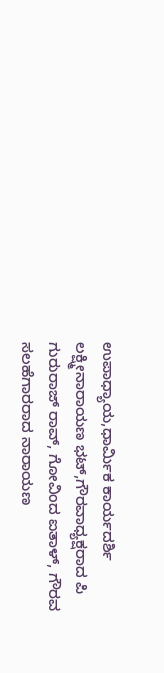ಉಪಾಧ್ಯಾಯ,ಧಾರ್ಮಿಕ ಕಾರ್ಯದರ್ಶಿ ಲಕ್ಷ್ಮೀನಾರಾಯಣ ಭಟ್,ಗೌರವಾಧ್ಯಕ್ಷರಾದ ಪಿ ಗುರುರಾಜ್ ರಾವ್, ಗೋವಿಂದ ಐತಾಳ್, ಗೌರವ ಸಲಹೆಗಾರರಾದ ನಾರಾಯಣ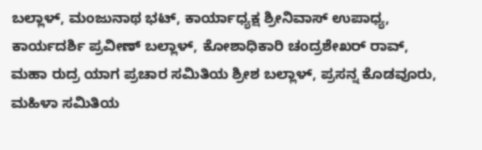ಬಲ್ಲಾಳ್, ಮಂಜುನಾಥ ಭಟ್, ಕಾರ್ಯಾಧ್ಯಕ್ಷ ಶ್ರೀನಿವಾಸ್ ಉಪಾಧ್ಯ, ಕಾರ್ಯದರ್ಶಿ ಪ್ರವೀಣ್ ಬಲ್ಲಾಳ್, ಕೋಶಾಧಿಕಾರಿ ಚಂದ್ರಶೇಖರ್ ರಾವ್, ಮಹಾ ರುದ್ರ ಯಾಗ ಪ್ರಚಾರ ಸಮಿತಿಯ ಶ್ರೀಶ ಬಲ್ಲಾಳ್, ಪ್ರಸನ್ನ ಕೊಡವೂರು, ಮಹಿಳಾ ಸಮಿತಿಯ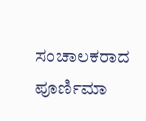ಸಂಚಾಲಕರಾದ ಪೂರ್ಣಿಮಾ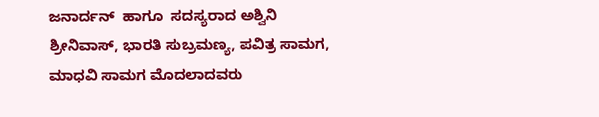ಜನಾರ್ದನ್  ಹಾಗೂ  ಸದಸ್ಯರಾದ ಅಶ್ವಿನಿ ಶ್ರೀನಿವಾಸ್, ಭಾರತಿ ಸುಬ್ರಮಣ್ಯ, ಪವಿತ್ರ ಸಾಮಗ, ಮಾಧವಿ ಸಾಮಗ ಮೊದಲಾದವರು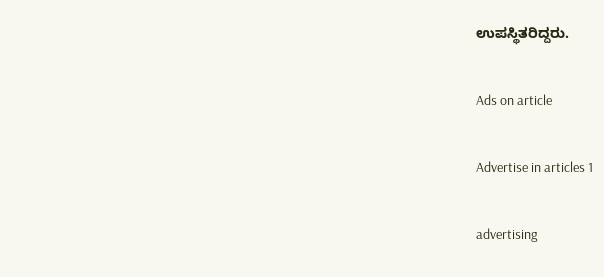ಉಪಸ್ಥಿತರಿದ್ದರು.

Ads on article

Advertise in articles 1

advertising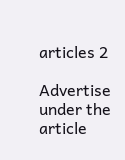articles 2

Advertise under the article